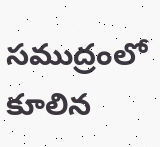సముద్రంలో కూలిన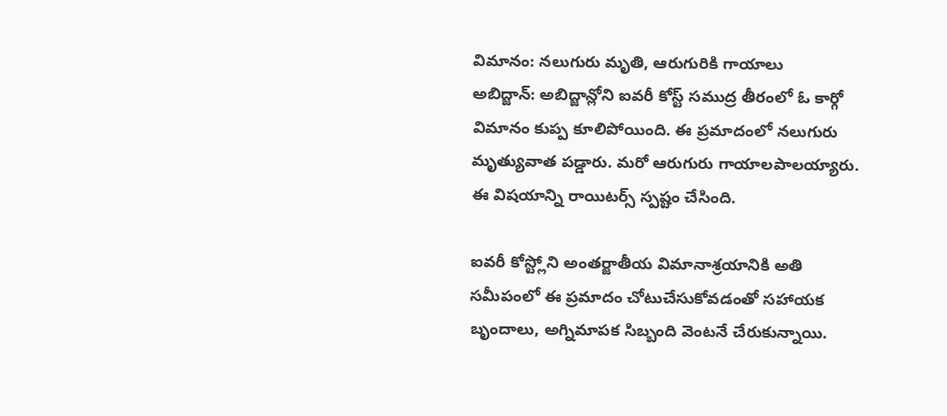విమానం: నలుగురు మృతి, ఆరుగురికి గాయాలు
అబిద్జాన్: అబిద్జాన్లోని ఐవరీ కోస్ట్ సముద్ర తీరంలో ఓ కార్గో విమానం కుప్ప కూలిపోయింది. ఈ ప్రమాదంలో నలుగురు మృత్యువాత పడ్డారు. మరో ఆరుగురు గాయాలపాలయ్యారు. ఈ విషయాన్ని రాయిటర్స్ స్పష్టం చేసింది.

ఐవరీ కోస్ట్లోని అంతర్జాతీయ విమానాశ్రయానికి అతి సమీపంలో ఈ ప్రమాదం చోటుచేసుకోవడంతో సహాయక బృందాలు, అగ్నిమాపక సిబ్బంది వెంటనే చేరుకున్నాయి.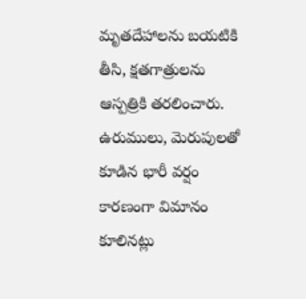మృతదేహాలను బయటికి తీసి, క్షతగాత్రులను ఆస్పత్రికి తరలించారు. ఉరుములు, మెరుపులతో కూడిన భారీ వర్షం కారణంగా విమానం కూలినట్లు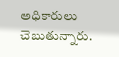అధికారులు చెబుతున్నారు.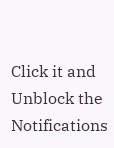Click it and Unblock the Notifications